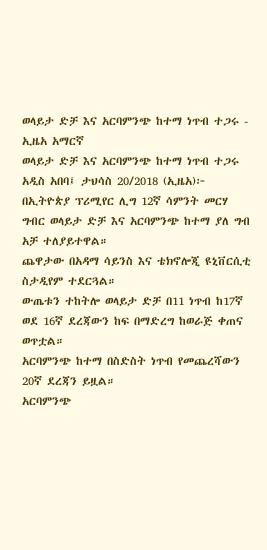ወላይታ ድቻ እና አርባምንጭ ከተማ ነጥብ ተጋሩ - ኢዜአ አማርኛ
ወላይታ ድቻ እና አርባምንጭ ከተማ ነጥብ ተጋሩ
አዲስ አበባ፤ ታህሳስ 20/2018 (ኢዜአ)፦ በኢትዮጵያ ፕሪሚየር ሊግ 12ኛ ሳምንት መርሃ ግብር ወላይታ ድቻ እና አርባምንጭ ከተማ ያለ ግብ አቻ ተለያይተዋል።
ጨዋታው በአዳማ ሳይንስ እና ቴክኖሎጂ ዩኒቨርሲቲ ስታዲየም ተደርጓል።
ውጤቱን ተከትሎ ወላይታ ድቻ በ11 ነጥብ ከ17ኛ ወደ 16ኛ ደረጃውን ከፍ በማድረግ ከወራጅ ቀጠና ወጥቷል።
አርባምንጭ ከተማ በስድስት ነጥብ የመጨረሻውን 20ኛ ደረጃን ይዟል።
አርባምንጭ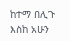ከተማ በሊጉ እስከ አሁን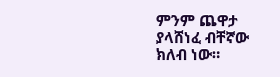ምንም ጨዋታ ያላሸነፈ ብቸኛው ክለብ ነው።